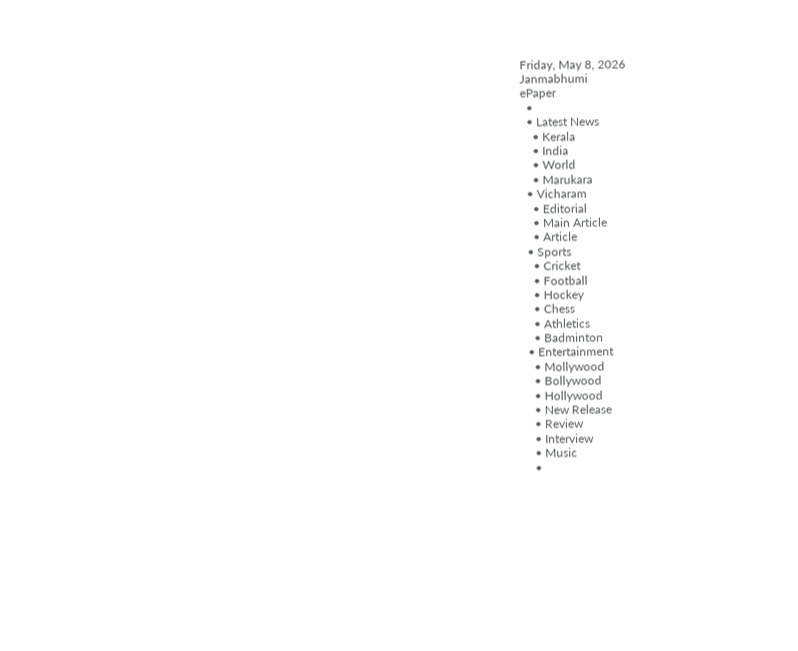Friday, May 8, 2026
Janmabhumi
ePaper
  •
  • Latest News
    • Kerala
    • India
    • World
    • Marukara
  • Vicharam
    • Editorial
    • Main Article
    • Article
  • Sports
    • Cricket
    • Football
    • Hockey
    • Chess
    • Athletics
    • Badminton
  • Entertainment
    • Mollywood
    • Bollywood
    • Hollywood
    • New Release
    • Review
    • Interview
    • Music
    •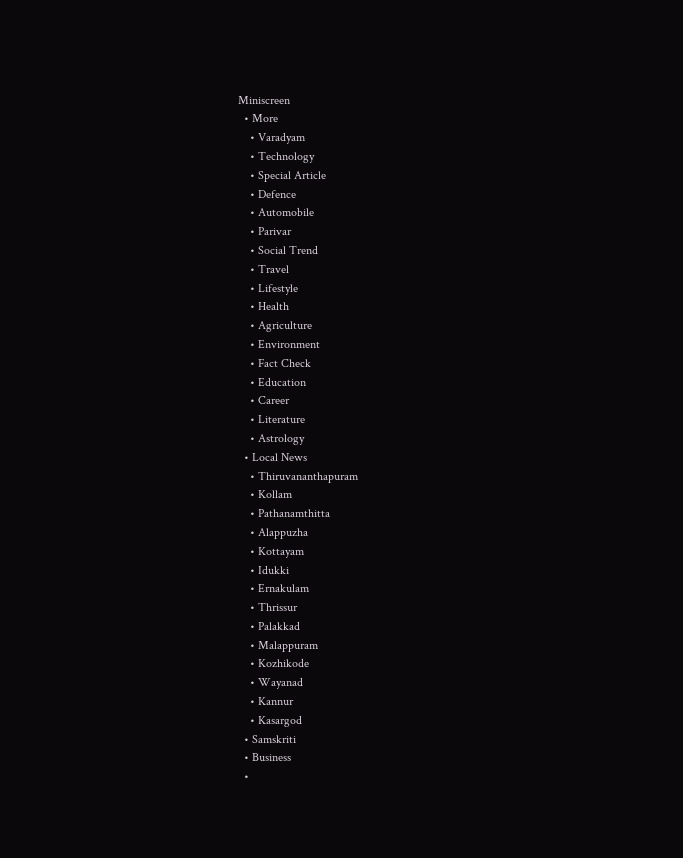Miniscreen
  • More
    • Varadyam
    • Technology
    • Special Article
    • Defence
    • Automobile
    • Parivar
    • Social Trend
    • Travel
    • Lifestyle
    • Health
    • Agriculture
    • Environment
    • Fact Check
    • Education
    • Career
    • Literature
    • Astrology
  • Local News
    • Thiruvananthapuram
    • Kollam
    • Pathanamthitta
    • Alappuzha
    • Kottayam
    • Idukki
    • Ernakulam
    • Thrissur
    • Palakkad
    • Malappuram
    • Kozhikode
    • Wayanad
    • Kannur
    • Kasargod
  • Samskriti
  • Business
  •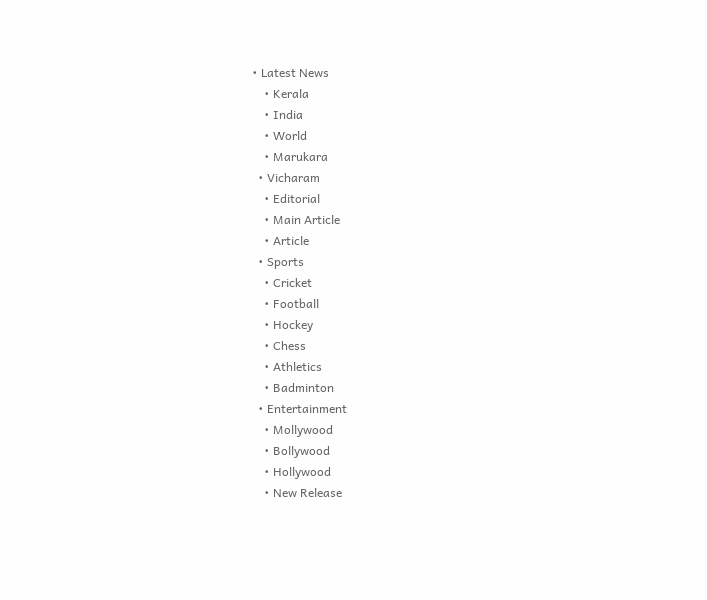• Latest News
    • Kerala
    • India
    • World
    • Marukara
  • Vicharam
    • Editorial
    • Main Article
    • Article
  • Sports
    • Cricket
    • Football
    • Hockey
    • Chess
    • Athletics
    • Badminton
  • Entertainment
    • Mollywood
    • Bollywood
    • Hollywood
    • New Release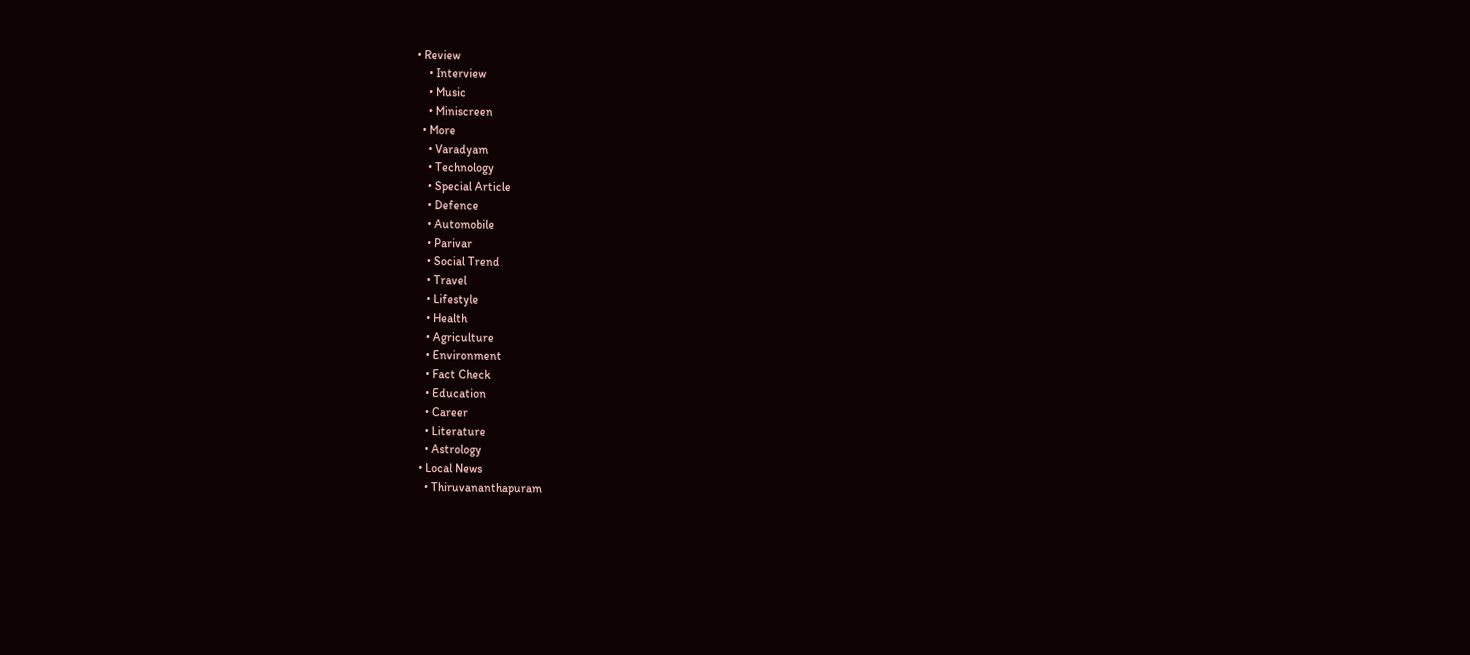• Review
    • Interview
    • Music
    • Miniscreen
  • More
    • Varadyam
    • Technology
    • Special Article
    • Defence
    • Automobile
    • Parivar
    • Social Trend
    • Travel
    • Lifestyle
    • Health
    • Agriculture
    • Environment
    • Fact Check
    • Education
    • Career
    • Literature
    • Astrology
  • Local News
    • Thiruvananthapuram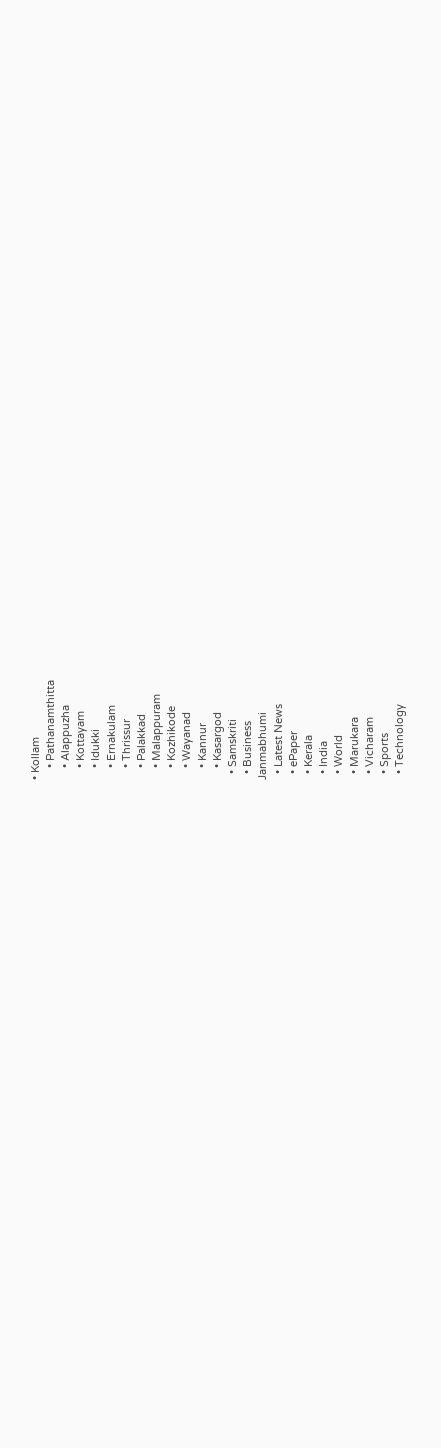• Kollam
    • Pathanamthitta
    • Alappuzha
    • Kottayam
    • Idukki
    • Ernakulam
    • Thrissur
    • Palakkad
    • Malappuram
    • Kozhikode
    • Wayanad
    • Kannur
    • Kasargod
  • Samskriti
  • Business
Janmabhumi
  • Latest News
  • ePaper
  • Kerala
  • India
  • World
  • Marukara
  • Vicharam
  • Sports
  • Technology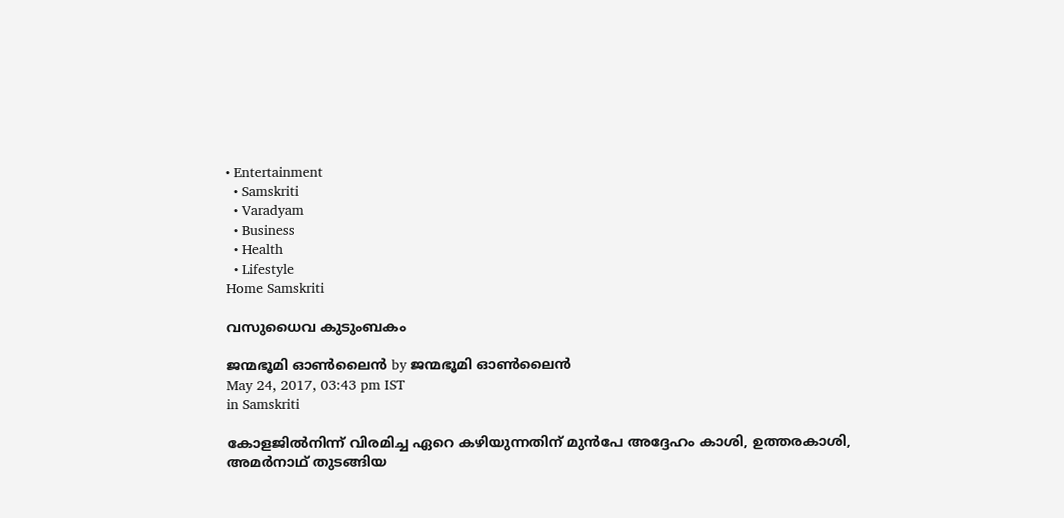• Entertainment
  • Samskriti
  • Varadyam
  • Business
  • Health
  • Lifestyle
Home Samskriti

വസുധൈവ കുടുംബകം

ജന്മഭൂമി ഓണ്‍ലൈന്‍ by ജന്മഭൂമി ഓണ്‍ലൈന്‍
May 24, 2017, 03:43 pm IST
in Samskriti

കോളജില്‍നിന്ന് വിരമിച്ച ഏറെ കഴിയുന്നതിന് മുന്‍പേ അദ്ദേഹം കാശി, ഉത്തരകാശി, അമര്‍നാഥ് തുടങ്ങിയ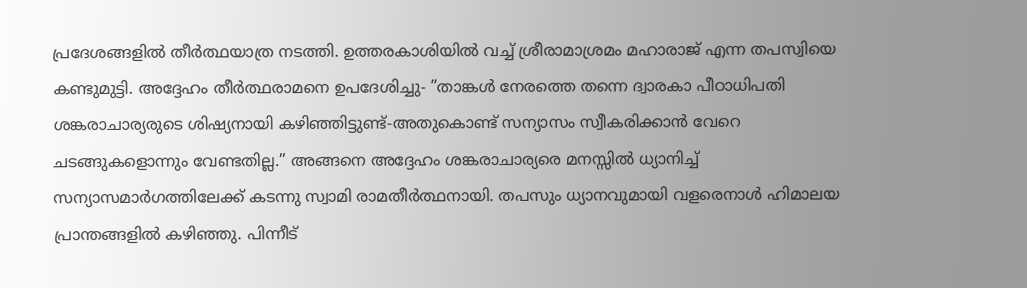പ്രദേശങ്ങളില്‍ തീര്‍ത്ഥയാത്ര നടത്തി. ഉത്തരകാശിയില്‍ വച്ച് ശ്രീരാമാശ്രമം മഹാരാജ് എന്ന തപസ്വിയെ കണ്ടുമുട്ടി. അദ്ദേഹം തീര്‍ത്ഥരാമനെ ഉപദേശിച്ചു- ”താങ്കള്‍ നേരത്തെ തന്നെ ദ്വാരകാ പീഠാധിപതി ശങ്കരാചാര്യരുടെ ശിഷ്യനായി കഴിഞ്ഞിട്ടുണ്ട്-അതുകൊണ്ട് സന്യാസം സ്വീകരിക്കാന്‍ വേറെ ചടങ്ങുകളൊന്നും വേണ്ടതില്ല.” അങ്ങനെ അദ്ദേഹം ശങ്കരാചാര്യരെ മനസ്സില്‍ ധ്യാനിച്ച് സന്യാസമാര്‍ഗത്തിലേക്ക് കടന്നു സ്വാമി രാമതീര്‍ത്ഥനായി. തപസും ധ്യാനവുമായി വളരെനാള്‍ ഹിമാലയ പ്രാന്തങ്ങളില്‍ കഴിഞ്ഞു. പിന്നീട്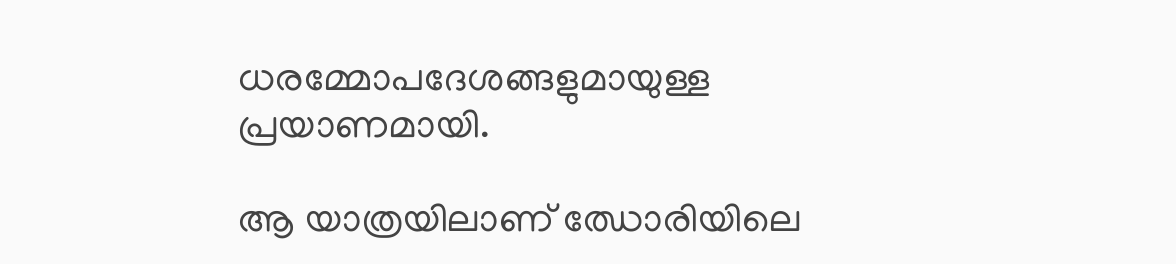ധരമ്മോപദേശങ്ങളുമായുള്ള പ്രയാണമായി.

ആ യാത്രയിലാണ് ഝോരിയിലെ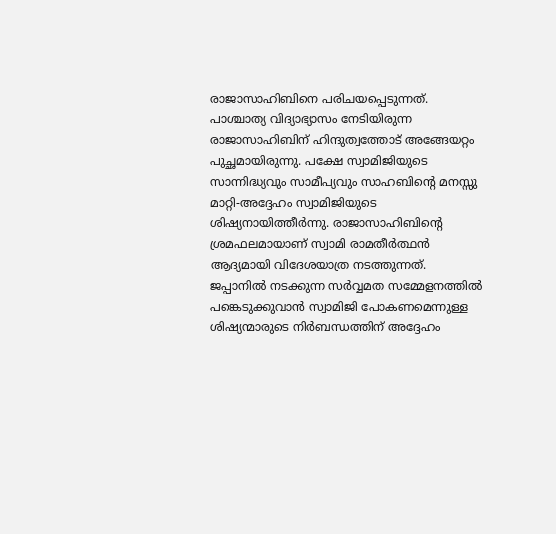രാജാസാഹിബിനെ പരിചയപ്പെടുന്നത്. പാശ്ചാത്യ വിദ്യാഭ്യാസം നേടിയിരുന്ന രാജാസാഹിബിന് ഹിന്ദുത്വത്തോട് അങ്ങേയറ്റം പുച്ഛമായിരുന്നു. പക്ഷേ സ്വാമിജിയുടെ സാന്നിദ്ധ്യവും സാമീപ്യവും സാഹബിന്റെ മനസ്സു മാറ്റി-അദ്ദേഹം സ്വാമിജിയുടെ ശിഷ്യനായിത്തീര്‍ന്നു. രാജാസാഹിബിന്റെ ശ്രമഫലമായാണ് സ്വാമി രാമതീര്‍ത്ഥന്‍ ആദ്യമായി വിദേശയാത്ര നടത്തുന്നത്. ജപ്പാനില്‍ നടക്കുന്ന സര്‍വ്വമത സമ്മേളനത്തില്‍ പങ്കെടുക്കുവാന്‍ സ്വാമിജി പോകണമെന്നുള്ള ശിഷ്യന്മാരുടെ നിര്‍ബന്ധത്തിന് അദ്ദേഹം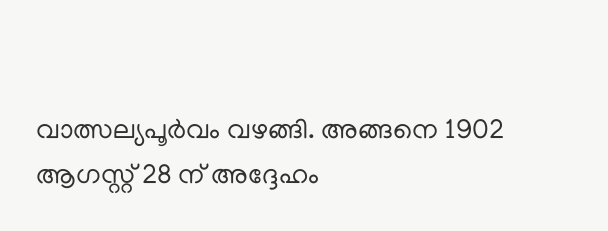വാത്സല്യപൂര്‍വം വഴങ്ങി. അങ്ങനെ 1902 ആഗസ്റ്റ് 28 ന് അദ്ദേഹം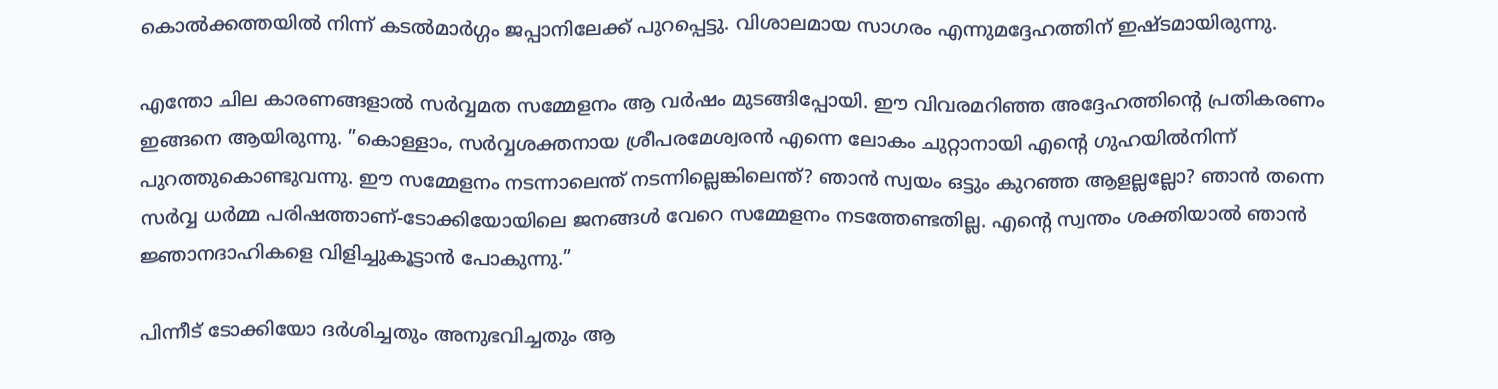കൊല്‍ക്കത്തയില്‍ നിന്ന് കടല്‍മാര്‍ഗ്ഗം ജപ്പാനിലേക്ക് പുറപ്പെട്ടു. വിശാലമായ സാഗരം എന്നുമദ്ദേഹത്തിന് ഇഷ്ടമായിരുന്നു.

എന്തോ ചില കാരണങ്ങളാല്‍ സര്‍വ്വമത സമ്മേളനം ആ വര്‍ഷം മുടങ്ങിപ്പോയി. ഈ വിവരമറിഞ്ഞ അദ്ദേഹത്തിന്റെ പ്രതികരണം ഇങ്ങനെ ആയിരുന്നു. ”കൊള്ളാം, സര്‍വ്വശക്തനായ ശ്രീപരമേശ്വരന്‍ എന്നെ ലോകം ചുറ്റാനായി എന്റെ ഗുഹയില്‍നിന്ന് പുറത്തുകൊണ്ടുവന്നു. ഈ സമ്മേളനം നടന്നാലെന്ത് നടന്നില്ലെങ്കിലെന്ത്? ഞാന്‍ സ്വയം ഒട്ടും കുറഞ്ഞ ആളല്ലല്ലോ? ഞാന്‍ തന്നെ സര്‍വ്വ ധര്‍മ്മ പരിഷത്താണ്-ടോക്കിയോയിലെ ജനങ്ങള്‍ വേറെ സമ്മേളനം നടത്തേണ്ടതില്ല. എന്റെ സ്വന്തം ശക്തിയാല്‍ ഞാന്‍ ജ്ഞാനദാഹികളെ വിളിച്ചുകൂട്ടാന്‍ പോകുന്നു.”

പിന്നീട് ടോക്കിയോ ദര്‍ശിച്ചതും അനുഭവിച്ചതും ആ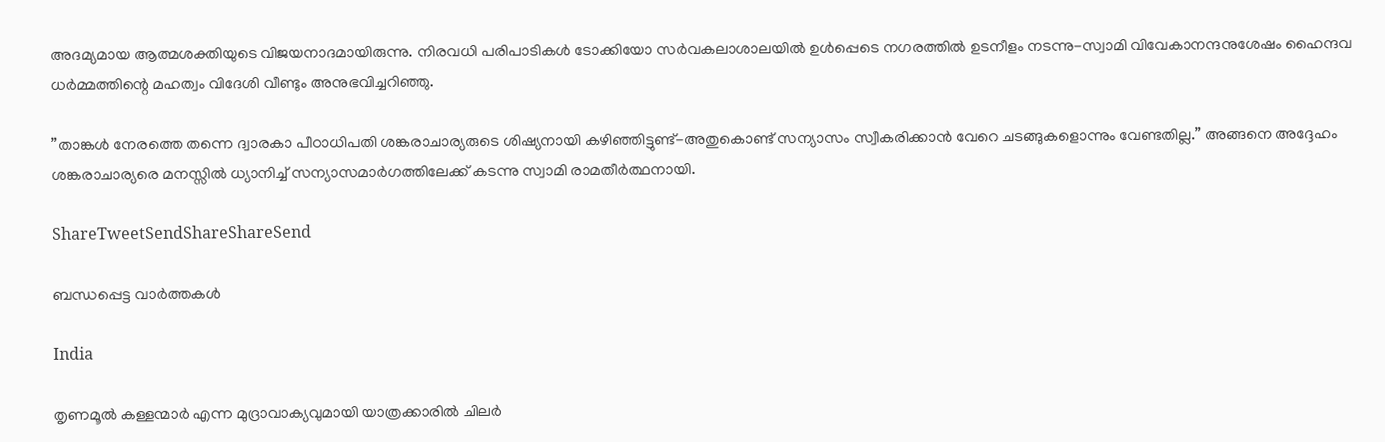അദമ്യമായ ആത്മശക്തിയുടെ വിജയനാദമായിരുന്നു. നിരവധി പരിപാടികള്‍ ടോക്കിയോ സര്‍വകലാശാലയില്‍ ഉള്‍പ്പെടെ നഗരത്തില്‍ ഉടനീളം നടന്നു-സ്വാമി വിവേകാനന്ദനുശേഷം ഹൈന്ദവ ധര്‍മ്മത്തിന്റെ മഹത്വം വിദേശി വീണ്ടും അനുഭവിച്ചറിഞ്ഞു.

”താങ്കള്‍ നേരത്തെ തന്നെ ദ്വാരകാ പീഠാധിപതി ശങ്കരാചാര്യരുടെ ശിഷ്യനായി കഴിഞ്ഞിട്ടുണ്ട്-അതുകൊണ്ട് സന്യാസം സ്വീകരിക്കാന്‍ വേറെ ചടങ്ങുകളൊന്നും വേണ്ടതില്ല.” അങ്ങനെ അദ്ദേഹം ശങ്കരാചാര്യരെ മനസ്സില്‍ ധ്യാനിച്ച് സന്യാസമാര്‍ഗത്തിലേക്ക് കടന്നു സ്വാമി രാമതീര്‍ത്ഥനായി.

ShareTweetSendShareShareSend

ബന്ധപ്പെട്ട വാര്‍ത്തകള്‍

India

തൃണമൂല്‍ കള്ളന്മാര്‍ എന്ന മുദ്രാവാക്യവുമായി യാത്രക്കാരില്‍ ചിലര്‍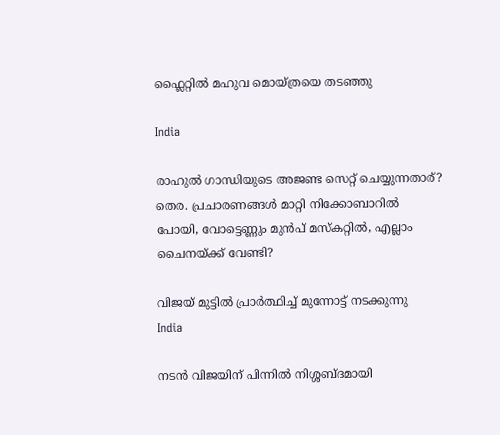ഫ്ലൈറ്റില്‍ മഹുവ മൊയ്ത്രയെ തടഞ്ഞു

India

രാഹുല്‍ ഗാന്ധിയുടെ അജണ്ട സെറ്റ് ചെയ്യുന്നതാര്? തെര. പ്രചാരണങ്ങള്‍ മാറ്റി നിക്കോബാറില്‍ പോയി, വോട്ടെണ്ണും മുന്‍പ് മസ്കറ്റില്‍, എല്ലാം ചൈനയ്‌ക്ക് വേണ്ടി?

വിജയ് മുട്ടില്‍ പ്രാര്‍ത്ഥിച്ച് മുന്നോട്ട് നടക്കുന്നു
India

നടന്‍ വിജയിന് പിന്നില്‍ നിശ്ശബ്ദമായി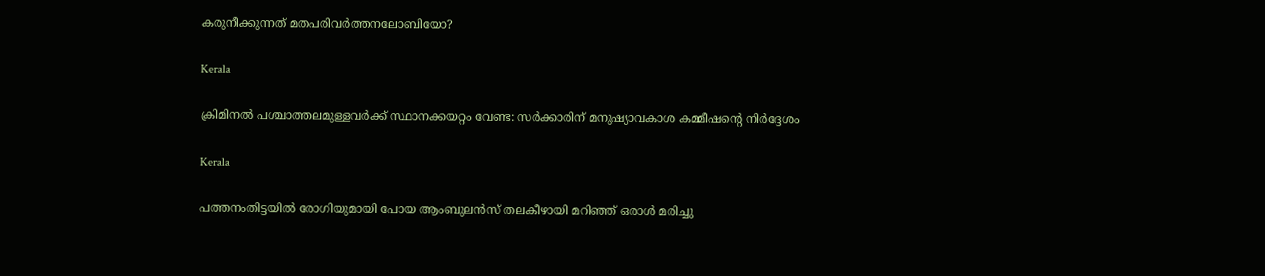കരുനീക്കുന്നത് മതപരിവര്‍ത്തനലോബിയോ?

Kerala

ക്രിമിനല്‍ പശ്ചാത്തലമുള്ളവര്‍ക്ക് സ്ഥാനക്കയറ്റം വേണ്ട: സര്‍ക്കാരിന് മനുഷ്യാവകാശ കമ്മീഷന്റെ നിര്‍ദ്ദേശം

Kerala

പത്തനംതിട്ടയില്‍ രോഗിയുമായി പോയ ആംബുലന്‍സ് തലകീഴായി മറിഞ്ഞ് ഒരാള്‍ മരിച്ചു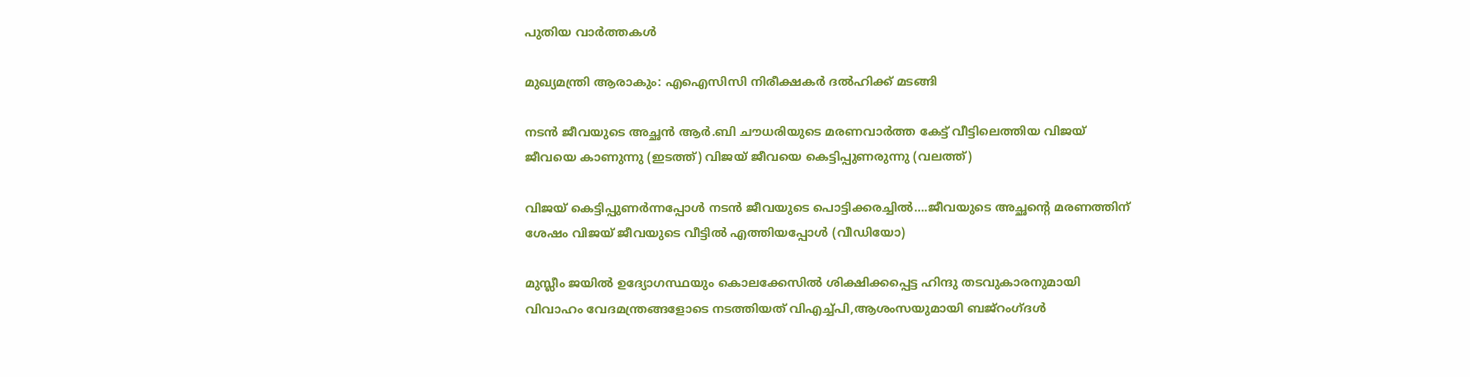പുതിയ വാര്‍ത്തകള്‍

മുഖ്യമന്ത്രി ആരാകും: എഐസിസി നിരീക്ഷകര്‍ ദല്‍ഹിക്ക് മടങ്ങി

നടന്‍ ജീവയുടെ അച്ഛന്‍ ആര്‍.ബി ചൗധരിയുടെ മരണവാര്‍ത്ത കേട്ട് വീട്ടിലെത്തിയ വിജയ് ജീവയെ കാണുന്നു (ഇടത്ത്) വിജയ് ജീവയെ കെട്ടിപ്പുണരുന്നു (വലത്ത്)

വിജയ് കെട്ടിപ്പുണര്‍ന്നപ്പോള്‍ നടന്‍ ജീവയുടെ പൊട്ടിക്കരച്ചില്‍….ജീവയുടെ അച്ഛന്റെ മരണത്തിന് ശേഷം വിജയ് ജീവയുടെ വീട്ടില്‍ എത്തിയപ്പോള്‍ (വീഡിയോ)

മുസ്ലീം ജയില്‍ ഉദ്യോഗസ്ഥയും കൊലക്കേസില്‍ ശിക്ഷിക്കപ്പെട്ട ഹിന്ദു തടവുകാരനുമായി വിവാഹം വേദമന്ത്രങ്ങളോടെ നടത്തിയത് വിഎച്ച്പി,ആശംസയുമായി ബജ്‌റംഗ്ദള്‍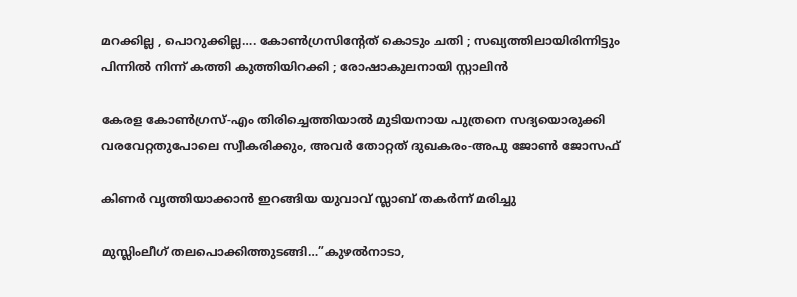മറക്കില്ല , പൊറുക്കില്ല…. കോൺഗ്രസിൻ്റേത് കൊടും ചതി ; സഖ്യത്തിലായിരിന്നിട്ടും പിന്നിൽ നിന്ന് കത്തി കുത്തിയിറക്കി ; രോഷാകുലനായി സ്റ്റാലിൻ

കേരള കോണ്‍ഗ്രസ്-എം തിരിച്ചെത്തിയാല്‍ മുടിയനായ പുത്രനെ സദ്യയൊരുക്കി വരവേറ്റതുപോലെ സ്വീകരിക്കും, അവര്‍ തോറ്റത് ദുഖകരം-അപു ജോണ്‍ ജോസഫ്

കിണര്‍ വൃത്തിയാക്കാന്‍ ഇറങ്ങിയ യുവാവ് സ്ലാബ് തകര്‍ന്ന് മരിച്ചു

മുസ്ലിംലീഗ് തലപൊക്കിത്തുടങ്ങി…”കുഴൽനാടാ,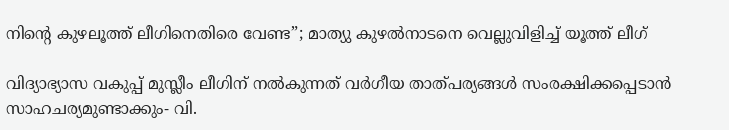നിന്റെ കുഴലൂത്ത് ലീഗിനെതിരെ വേണ്ട”; മാത്യു കുഴൽനാടനെ വെല്ലുവിളിച്ച് യൂത്ത് ലീഗ്

വിദ്യാഭ്യാസ വകുപ്പ് മുസ്ലീം ലീഗിന് നല്‍കുന്നത് വര്‍ഗീയ താത്പര്യങ്ങള്‍ സംരക്ഷിക്കപ്പെടാന്‍ സാഹചര്യമുണ്ടാക്കും- വി.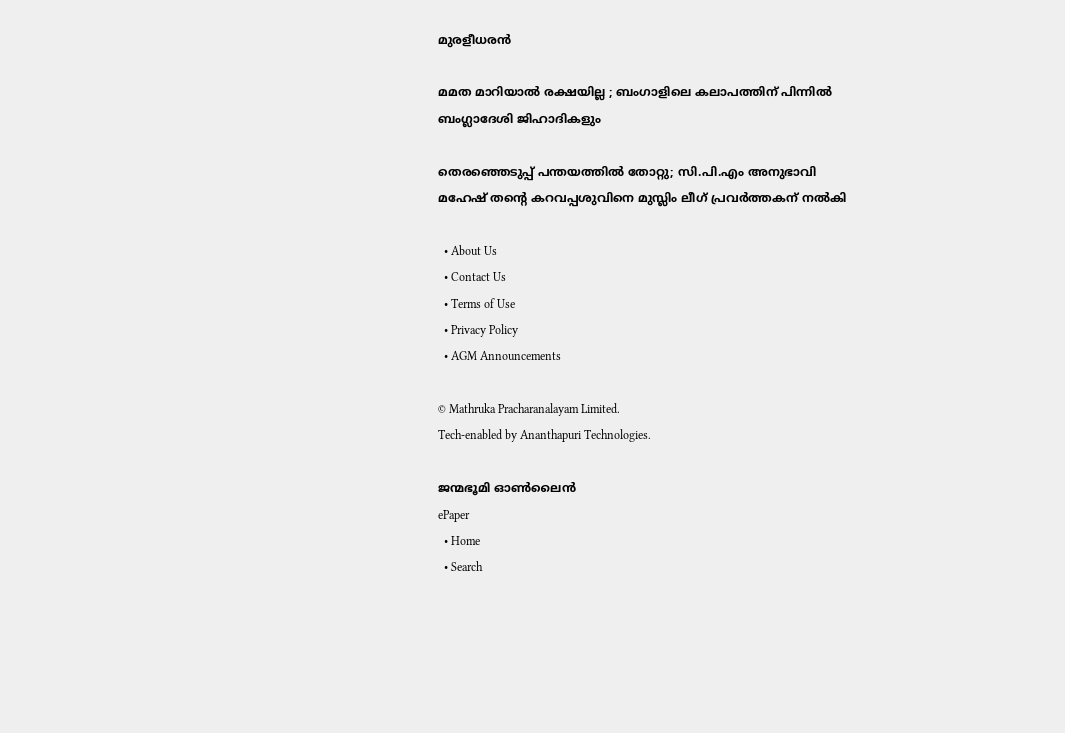മുരളീധരന്‍

മമത മാറിയാൽ രക്ഷയില്ല ; ബംഗാളിലെ കലാപത്തിന് പിന്നിൽ ബംഗ്ലാദേശി ജിഹാദികളും

തെരഞ്ഞെടുപ്പ് പന്തയത്തില്‍ തോറ്റു; സി.പി.എം അനുഭാവി മഹേഷ് തന്റെ കറവപ്പശുവിനെ മുസ്ലിം ലീഗ് പ്രവര്‍ത്തകന് നല്‍കി

  • About Us
  • Contact Us
  • Terms of Use
  • Privacy Policy
  • AGM Announcements

© Mathruka Pracharanalayam Limited.
Tech-enabled by Ananthapuri Technologies.

ജന്മഭൂമി ഓണ്‍ലൈന്‍
ePaper
  • Home
  • Search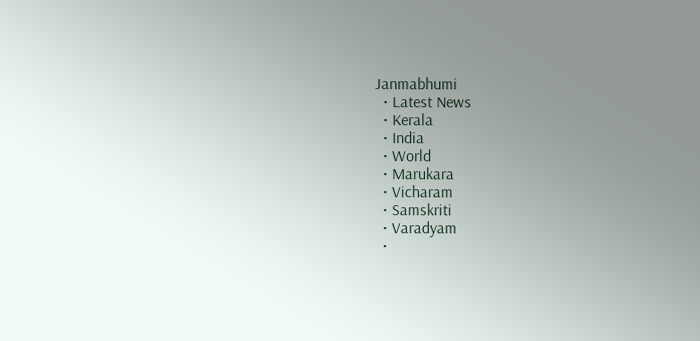Janmabhumi
  • Latest News
  • Kerala
  • India
  • World
  • Marukara
  • Vicharam
  • Samskriti
  • Varadyam
  •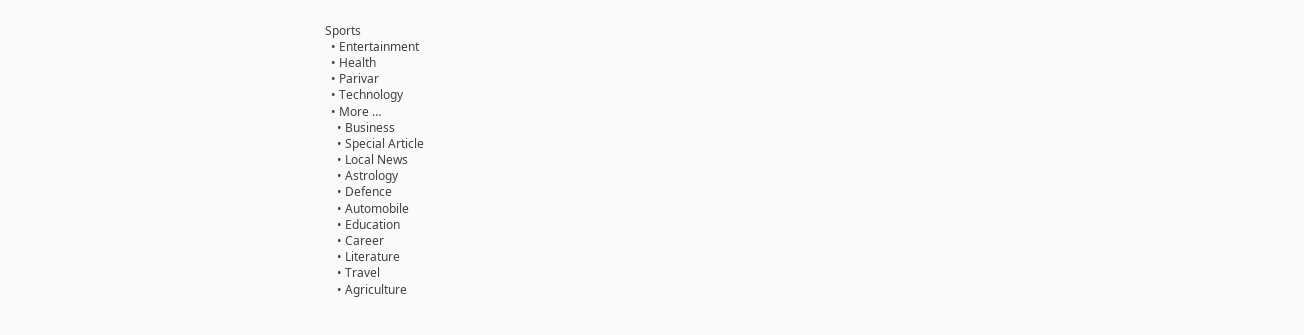Sports
  • Entertainment
  • Health
  • Parivar
  • Technology
  • More …
    • Business
    • Special Article
    • Local News
    • Astrology
    • Defence
    • Automobile
    • Education
    • Career
    • Literature
    • Travel
    • Agriculture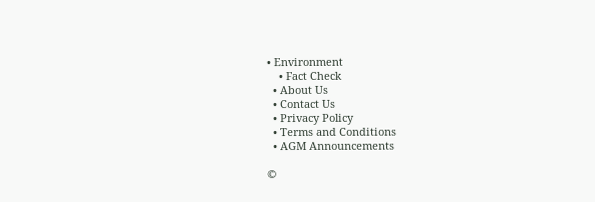• Environment
    • Fact Check
  • About Us
  • Contact Us
  • Privacy Policy
  • Terms and Conditions
  • AGM Announcements

©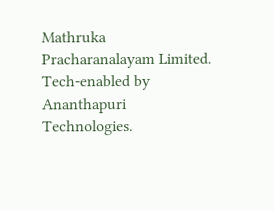Mathruka Pracharanalayam Limited.
Tech-enabled by Ananthapuri Technologies.